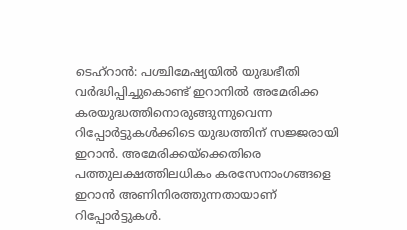ടെഹ്റാൻ: പശ്ചിമേഷ്യയിൽ യുദ്ധഭീതി വർദ്ധിപ്പിച്ചുകൊണ്ട് ഇറാനിൽ അമേരിക്ക കരയുദ്ധത്തിനൊരുങ്ങുന്നുവെന്ന റിപ്പോർട്ടുകൾക്കിടെ യുദ്ധത്തിന് സജ്ജരായി ഇറാൻ. അമേരിക്കയ്ക്കെതിരെ പത്തുലക്ഷത്തിലധികം കരസേനാംഗങ്ങളെ ഇറാൻ അണിനിരത്തുന്നതായാണ് റിപ്പോർട്ടുകൾ.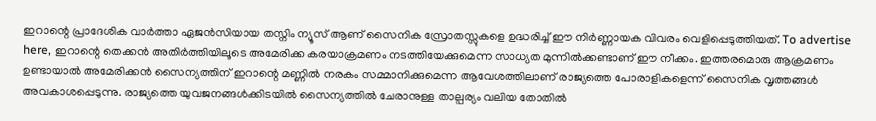ഇറാന്റെ പ്രാദേശിക വാർത്താ ഏജൻസിയായ തസ്നിം ന്യൂസ് ആണ് സൈനിക സ്രോതസ്സുകളെ ഉദ്ധരിച്ച് ഈ നിർണ്ണായക വിവരം വെളിപ്പെടുത്തിയത്. To advertise here, ഇറാന്റെ തെക്കൻ അതിർത്തിയിലൂടെ അമേരിക്ക കരയാക്രമണം നടത്തിയേക്കുമെന്ന സാധ്യത മുന്നിൽക്കണ്ടാണ് ഈ നീക്കം. ഇത്തരമൊരു ആക്രമണം ഉണ്ടായാൽ അമേരിക്കൻ സൈന്യത്തിന് ഇറാന്റെ മണ്ണിൽ നരകം സമ്മാനിക്കുമെന്ന ആവേശത്തിലാണ് രാജ്യത്തെ പോരാളികളെന്ന് സൈനിക വൃത്തങ്ങൾ അവകാശപ്പെടുന്നു. രാജ്യത്തെ യുവജനങ്ങൾക്കിടയിൽ സൈന്യത്തിൽ ചേരാനുള്ള താല്പര്യം വലിയ തോതിൽ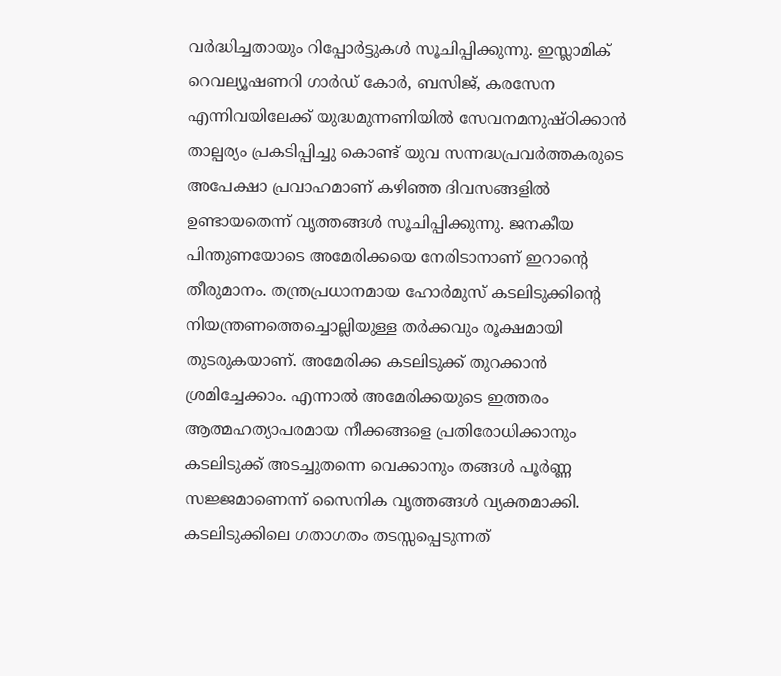വർദ്ധിച്ചതായും റിപ്പോർട്ടുകൾ സൂചിപ്പിക്കുന്നു. ഇസ്ലാമിക് റെവല്യൂഷണറി ഗാർഡ് കോർ, ബസിജ്, കരസേന എന്നിവയിലേക്ക് യുദ്ധമുന്നണിയിൽ സേവനമനുഷ്ഠിക്കാൻ താല്പര്യം പ്രകടിപ്പിച്ചു കൊണ്ട് യുവ സന്നദ്ധപ്രവർത്തകരുടെ അപേക്ഷാ പ്രവാഹമാണ് കഴിഞ്ഞ ദിവസങ്ങളിൽ ഉണ്ടായതെന്ന് വൃത്തങ്ങൾ സൂചിപ്പിക്കുന്നു. ജനകീയ പിന്തുണയോടെ അമേരിക്കയെ നേരിടാനാണ് ഇറാന്റെ തീരുമാനം. തന്ത്രപ്രധാനമായ ഹോർമുസ് കടലിടുക്കിന്റെ നിയന്ത്രണത്തെച്ചൊല്ലിയുള്ള തർക്കവും രൂക്ഷമായി തുടരുകയാണ്. അമേരിക്ക കടലിടുക്ക് തുറക്കാൻ ശ്രമിച്ചേക്കാം. എന്നാൽ അമേരിക്കയുടെ ഇത്തരം ആത്മഹത്യാപരമായ നീക്കങ്ങളെ പ്രതിരോധിക്കാനും കടലിടുക്ക് അടച്ചുതന്നെ വെക്കാനും തങ്ങൾ പൂർണ്ണ സജ്ജമാണെന്ന് സൈനിക വൃത്തങ്ങൾ വ്യക്തമാക്കി. കടലിടുക്കിലെ ഗതാഗതം തടസ്സപ്പെടുന്നത്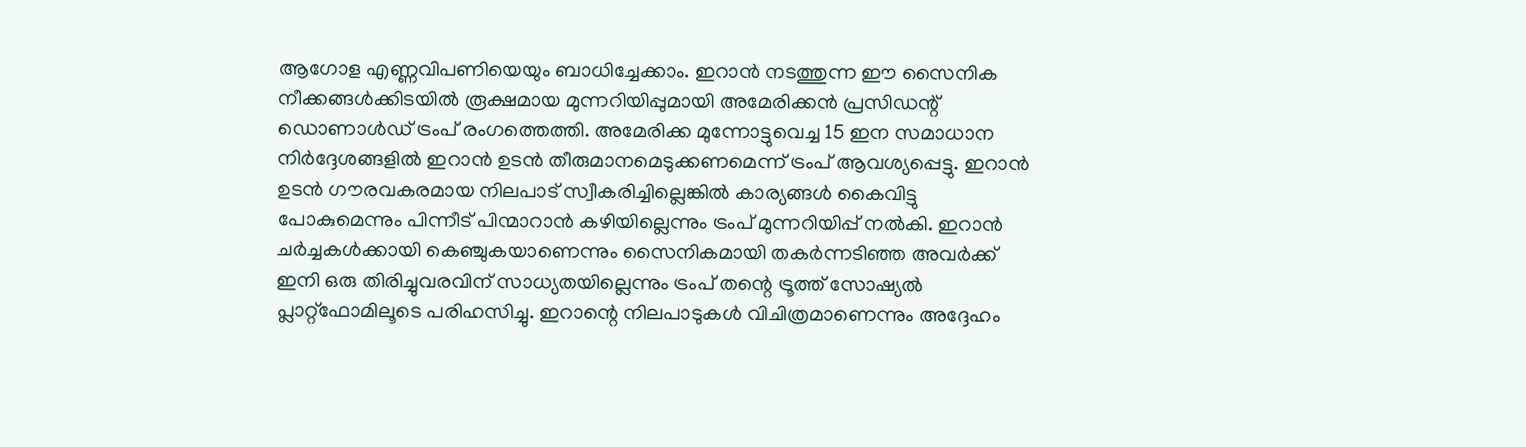ആഗോള എണ്ണവിപണിയെയും ബാധിച്ചേക്കാം. ഇറാൻ നടത്തുന്ന ഈ സൈനിക നീക്കങ്ങൾക്കിടയിൽ രൂക്ഷമായ മുന്നറിയിപ്പുമായി അമേരിക്കൻ പ്രസിഡന്റ് ഡൊണാൾഡ് ട്രംപ് രംഗത്തെത്തി. അമേരിക്ക മുന്നോട്ടുവെച്ച 15 ഇന സമാധാന നിർദ്ദേശങ്ങളിൽ ഇറാൻ ഉടൻ തീരുമാനമെടുക്കണമെന്ന് ട്രംപ് ആവശ്യപ്പെട്ടു. ഇറാൻ ഉടൻ ഗൗരവകരമായ നിലപാട് സ്വീകരിച്ചില്ലെങ്കിൽ കാര്യങ്ങൾ കൈവിട്ടു പോകുമെന്നും പിന്നീട് പിന്മാറാൻ കഴിയില്ലെന്നും ട്രംപ് മുന്നറിയിപ്പ് നൽകി. ഇറാൻ ചർച്ചകൾക്കായി കെഞ്ചുകയാണെന്നും സൈനികമായി തകർന്നടിഞ്ഞ അവർക്ക് ഇനി ഒരു തിരിച്ചുവരവിന് സാധ്യതയില്ലെന്നും ട്രംപ് തന്റെ ട്രൂത്ത് സോഷ്യൽ പ്ലാറ്റ്ഫോമിലൂടെ പരിഹസിച്ചു. ഇറാന്റെ നിലപാടുകൾ വിചിത്രമാണെന്നും അദ്ദേഹം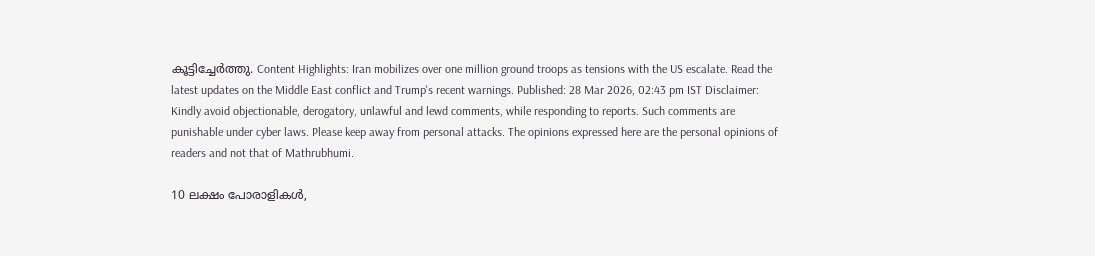കൂട്ടിച്ചേർത്തു. Content Highlights: Iran mobilizes over one million ground troops as tensions with the US escalate. Read the latest updates on the Middle East conflict and Trump's recent warnings. Published: 28 Mar 2026, 02:43 pm IST Disclaimer: Kindly avoid objectionable, derogatory, unlawful and lewd comments, while responding to reports. Such comments are punishable under cyber laws. Please keep away from personal attacks. The opinions expressed here are the personal opinions of readers and not that of Mathrubhumi.

10 ലക്ഷം പോരാളികൾ,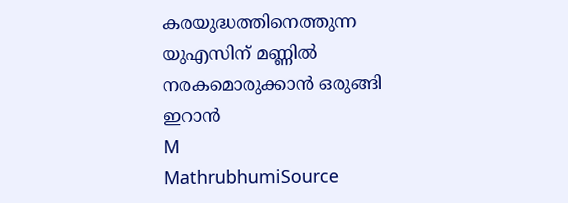കരയുദ്ധത്തിനെത്തുന്ന യുഎസിന് മണ്ണിൽ നരകമൊരുക്കാൻ ഒരുങ്ങി ഇറാൻ
M
MathrubhumiSource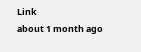Link
about 1 month ago